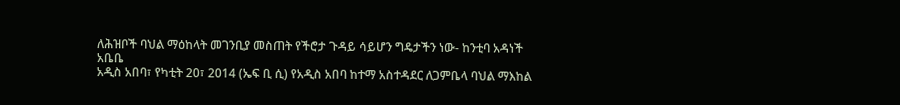ለሕዝቦች ባህል ማዕከላት መገንቢያ መስጠት የችሮታ ጉዳይ ሳይሆን ግዴታችን ነው- ከንቲባ አዳነች አቤቤ
አዲስ አበባ፣ የካቲት 20፣ 2014 (ኤፍ ቢ ሲ) የአዲስ አበባ ከተማ አስተዳደር ለጋምቤላ ባህል ማእከል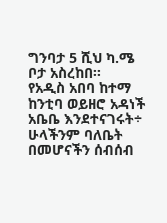ግንባታ 5 ሺህ ካ.ሜ ቦታ አስረከበ፡፡
የአዲስ አበባ ከተማ ከንቲባ ወይዘሮ አዳነች አቤቤ እንደተናገሩት÷ ሁላችንም ባለቤት በመሆናችን ሰብሰብ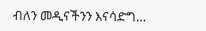ብለን መዲናችንን እናሳድግ…